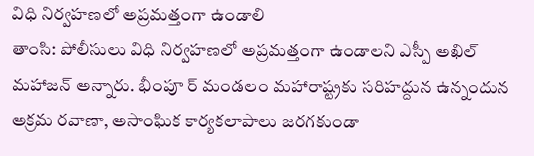విధి నిర్వహణలో అప్రమత్తంగా ఉండాలి
తాంసి: పోలీసులు విధి నిర్వహణలో అప్రమత్తంగా ఉండాలని ఎస్పీ అఖిల్ మహాజన్ అన్నారు. భీంపూ ర్ మండలం మహారాష్ట్రకు సరిహద్దున ఉన్నందున అక్రమ రవాణా, అసాంఘిక కార్యకలాపాలు జరగకుండా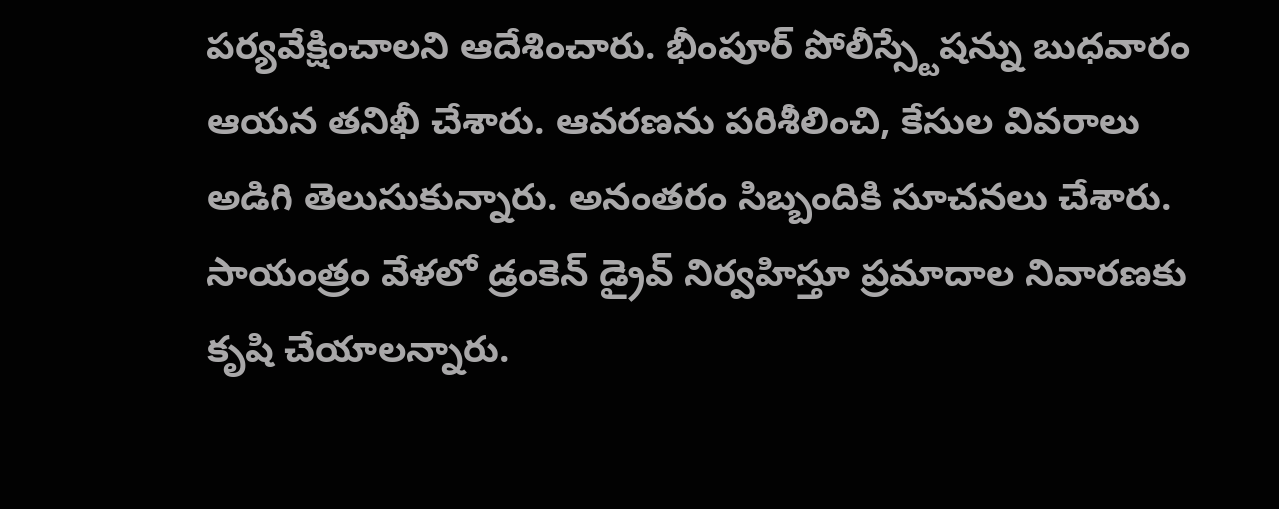పర్యవేక్షించాలని ఆదేశించారు. భీంపూర్ పోలీస్స్టేషన్ను బుధవారం ఆయన తనిఖీ చేశారు. ఆవరణను పరిశీలించి, కేసుల వివరాలు అడిగి తెలుసుకున్నారు. అనంతరం సిబ్బందికి సూచనలు చేశారు. సాయంత్రం వేళలో డ్రంకెన్ డ్రైవ్ నిర్వహిస్తూ ప్రమాదాల నివారణకు కృషి చేయాలన్నారు.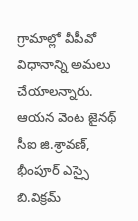గ్రామాల్లో వీపీవో విధానాన్ని అమలు చేయాలన్నారు. ఆయన వెంట జైనథ్ సీఐ జి.శ్రావణ్, భీంపూర్ ఎస్సై బి.విక్రమ్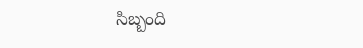సిబ్బంది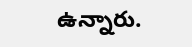ఉన్నారు.